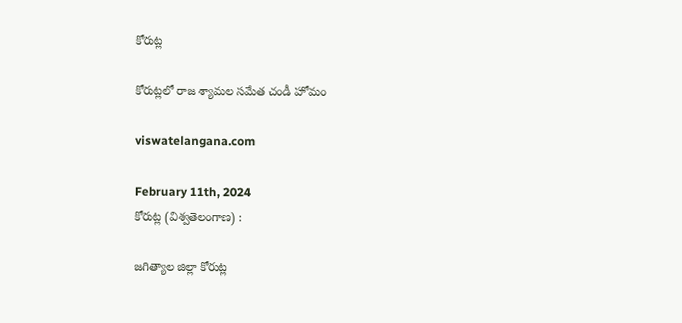కోరుట్ల

కోరుట్లలో రాజ శ్యామల సమేత చండీ హోమం

viswatelangana.com

February 11th, 2024
కోరుట్ల (విశ్వతెలంగాణ) :

జగిత్యాల జిల్లా కోరుట్ల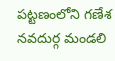పట్టణంలోని గణేశ నవదుర్గ మండలి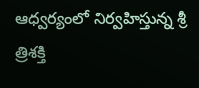ఆధ్వర్యంలో నిర్వహిస్తున్న శ్రీ త్రిశక్తి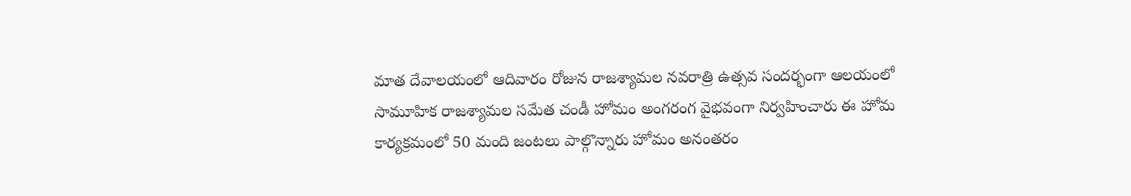మాత దేవాలయంలో ఆదివారం రోజున రాజశ్యామల నవరాత్రి ఉత్సవ సందర్భంగా ఆలయంలో సామూహిక రాజశ్యామల సమేత చండీ హోమం అంగరంగ వైభవంగా నిర్వహించారు ఈ హోమ కార్యక్రమంలో 50 మంది జంటలు పాల్గొన్నారు హోమం అనంతరం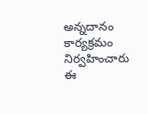అన్నదానం కార్యక్రమం నిర్వహించారు ఈ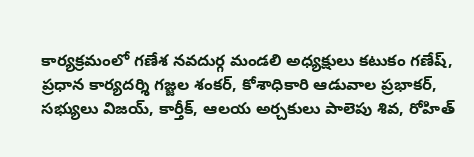కార్యక్రమంలో గణేశ నవదుర్గ మండలి అధ్యక్షులు కటుకం గణేష్, ప్రధాన కార్యదర్శి గజ్జల శంకర్, కోశాధికారి ఆడువాల ప్రభాకర్, సభ్యులు విజయ్, కార్తీక్, ఆలయ అర్చకులు పాలెపు శివ, రోహిత్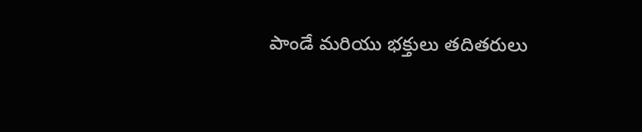పాండే మరియు భక్తులు తదితరులు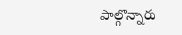పాల్గొన్నారు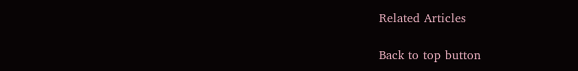Related Articles

Back to top button